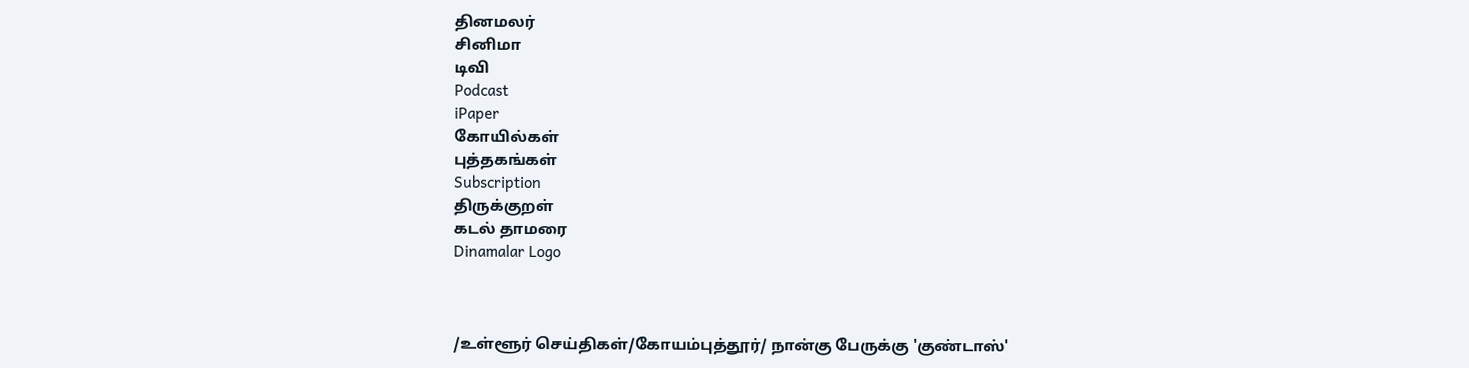தினமலர்
சினிமா
டிவி
Podcast
iPaper
கோயில்கள்
புத்தகங்கள்
Subscription
திருக்குறள்
கடல் தாமரை
Dinamalar Logo



/உள்ளூர் செய்திகள்/கோயம்புத்தூர்/ நான்கு பேருக்கு 'குண்டாஸ்'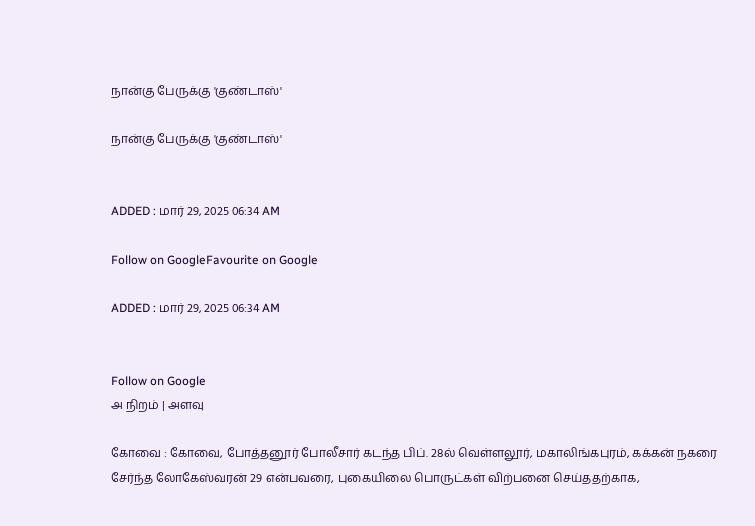நான்கு பேருக்கு 'குண்டாஸ்'

நான்கு பேருக்கு 'குண்டாஸ்'


ADDED : மார் 29, 2025 06:34 AM

Follow on GoogleFavourite on Google

ADDED : மார் 29, 2025 06:34 AM


Follow on Google
அ நிறம் | அளவு

கோவை : கோவை, போத்தனூர் போலீசார் கடந்த பிப். 28ல் வெள்ளலூர், மகாலிங்கபுரம், கக்கன் நகரை சேர்ந்த லோகேஸ்வரன் 29 என்பவரை, புகையிலை பொருட்கள் விற்பனை செய்ததற்காக,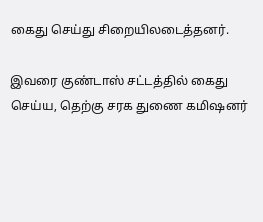கைது செய்து சிறையிலடைத்தனர்.

இவரை குண்டாஸ் சட்டத்தில் கைது செய்ய, தெற்கு சரக துணை கமிஷனர்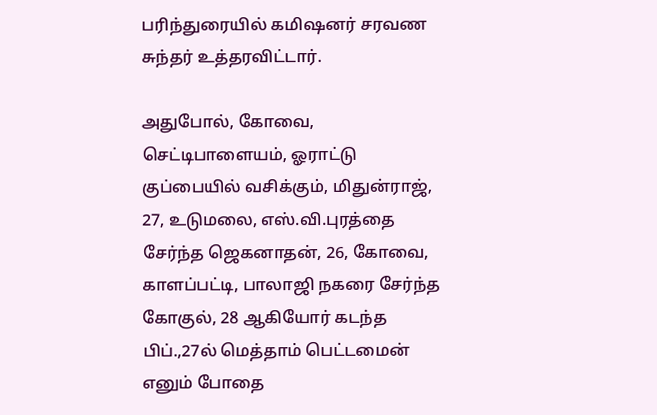பரிந்துரையில் கமிஷனர் சரவண சுந்தர் உத்தரவிட்டார்.

அதுபோல், கோவை, செட்டிபாளையம், ஓராட்டு குப்பையில் வசிக்கும், மிதுன்ராஜ், 27, உடுமலை, எஸ்.வி.புரத்தை சேர்ந்த ஜெகனாதன், 26, கோவை, காளப்பட்டி, பாலாஜி நகரை சேர்ந்த கோகுல், 28 ஆகியோர் கடந்த பிப்.,27ல் மெத்தாம் பெட்டமைன் எனும் போதை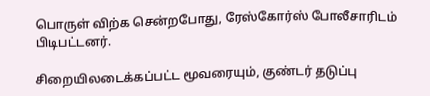பொருள் விற்க சென்றபோது, ரேஸ்கோர்ஸ் போலீசாரிடம் பிடிபட்டனர்.

சிறையிலடைக்கப்பட்ட மூவரையும், குண்டர் தடுப்பு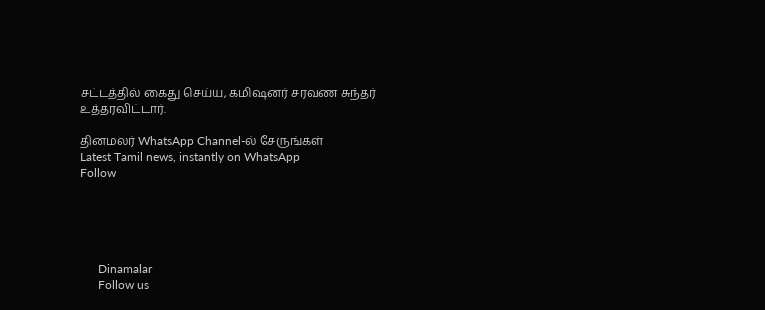சட்டத்தில் கைது செய்ய, கமிஷனர் சரவண சுந்தர் உத்தரவிட்டார்.

தினமலர் WhatsApp Channel-ல் சேருங்கள்
Latest Tamil news, instantly on WhatsApp
Follow





      Dinamalar
      Follow us